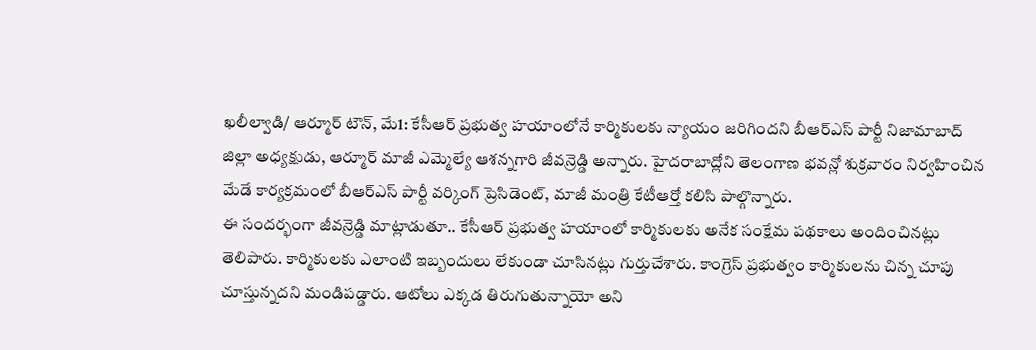ఖలీల్వాడి/ ఆర్మూర్ టౌన్, మే1: కేసీఆర్ ప్రభుత్వ హయాంలోనే కార్మికులకు న్యాయం జరిగిందని బీఆర్ఎస్ పార్టీ నిజామాబాద్ జిల్లా అధ్యక్షుడు, ఆర్మూర్ మాజీ ఎమ్మెల్యే ఆశన్నగారి జీవన్రెడ్డి అన్నారు. హైదరాబాద్లోని తెలంగాణ భవన్లో శుక్రవారం నిర్వహించిన మేడే కార్యక్రమంలో బీఆర్ఎస్ పార్టీ వర్కింగ్ ప్రెసిడెంట్, మాజీ మంత్రి కేటీఆర్తో కలిసి పాల్గొన్నారు.
ఈ సందర్భంగా జీవన్రెడ్డి మాట్లాడుతూ.. కేసీఆర్ ప్రభుత్వ హయాంలో కార్మికులకు అనేక సంక్షేమ పథకాలు అందించినట్లు తెలిపారు. కార్మికులకు ఎలాంటి ఇబ్బందులు లేకుండా చూసినట్లు గుర్తుచేశారు. కాంగ్రెస్ ప్రభుత్వం కార్మికులను చిన్న చూపు చూస్తున్నదని మండిపడ్డారు. ఆటోలు ఎక్కడ తిరుగుతున్నాయో అని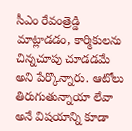సీఎం రేవంత్రెడ్డి మాట్లాడడం, కార్మికులను చిన్నచూపు చూడడమే అని పేర్కొన్నారు. ఆటోలు తిరుగుతున్నాయా లేవా అనే విషయాన్ని కూడా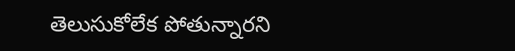తెలుసుకోలేక పోతున్నారని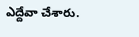ఎద్దేవా చేశారు.